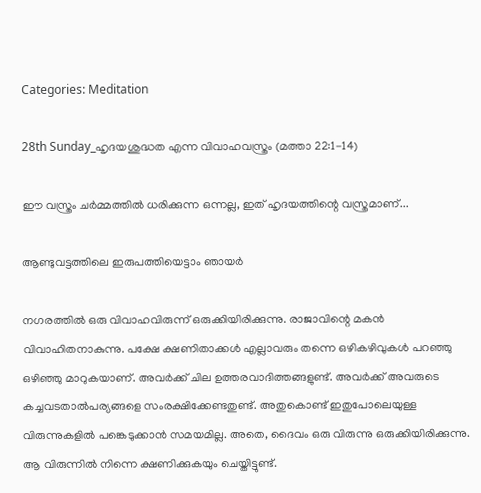Categories: Meditation

28th Sunday_ഹൃദയശുദ്ധത എന്ന വിവാഹവസ്ത്രം (മത്താ 22:1-14)

ഈ വസ്ത്രം ചർമ്മത്തിൽ ധരിക്കുന്ന ഒന്നല്ല, ഇത് ഹൃദയത്തിന്റെ വസ്ത്രമാണ്...

ആണ്ടുവട്ടത്തിലെ ഇരുപത്തിയെട്ടാം ഞായർ

നഗരത്തിൽ ഒരു വിവാഹവിരുന്ന് ഒരുക്കിയിരിക്കുന്നു. രാജാവിന്റെ മകൻ വിവാഹിതനാകുന്നു. പക്ഷേ ക്ഷണിതാക്കൾ എല്ലാവരും തന്നെ ഒഴികഴിവുകൾ പറഞ്ഞു ഒഴിഞ്ഞു മാറുകയാണ്. അവർക്ക് ചില ഉത്തരവാദിത്തങ്ങളുണ്ട്. അവർക്ക് അവരുടെ കച്ചവടതാൽപര്യങ്ങളെ സംരക്ഷിക്കേണ്ടതുണ്ട്. അതുകൊണ്ട് ഇതുപോലെയുള്ള വിരുന്നുകളിൽ പങ്കെടുക്കാൻ സമയമില്ല. അതെ, ദൈവം ഒരു വിരുന്നു ഒരുക്കിയിരിക്കുന്നു. ആ വിരുന്നിൽ നിന്നെ ക്ഷണിക്കുകയും ചെയ്തിട്ടുണ്ട്.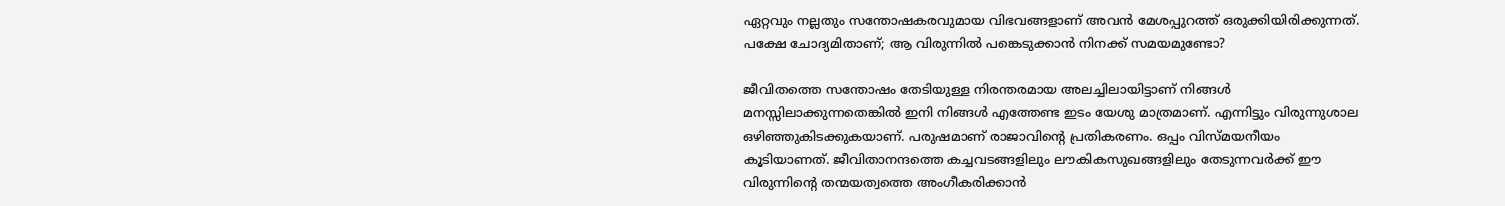ഏറ്റവും നല്ലതും സന്തോഷകരവുമായ വിഭവങ്ങളാണ് അവൻ മേശപ്പുറത്ത് ഒരുക്കിയിരിക്കുന്നത്. പക്ഷേ ചോദ്യമിതാണ്; ആ വിരുന്നിൽ പങ്കെടുക്കാൻ നിനക്ക് സമയമുണ്ടോ?

ജീവിതത്തെ സന്തോഷം തേടിയുള്ള നിരന്തരമായ അലച്ചിലായിട്ടാണ് നിങ്ങൾ മനസ്സിലാക്കുന്നതെങ്കിൽ ഇനി നിങ്ങൾ എത്തേണ്ട ഇടം യേശു മാത്രമാണ്. എന്നിട്ടും വിരുന്നുശാല ഒഴിഞ്ഞുകിടക്കുകയാണ്. പരുഷമാണ് രാജാവിന്റെ പ്രതികരണം. ഒപ്പം വിസ്മയനീയം കൂടിയാണത്. ജീവിതാനന്ദത്തെ കച്ചവടങ്ങളിലും ലൗകികസുഖങ്ങളിലും തേടുന്നവർക്ക് ഈ വിരുന്നിന്റെ തന്മയത്വത്തെ അംഗീകരിക്കാൻ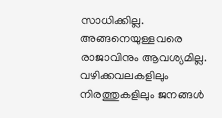സാധിക്കില്ല. അങ്ങനെയുള്ളവരെ രാജാവിനും ആവശ്യമില്ല. വഴിക്കവലകളിലും നിരത്തുകളിലും ജനങ്ങൾ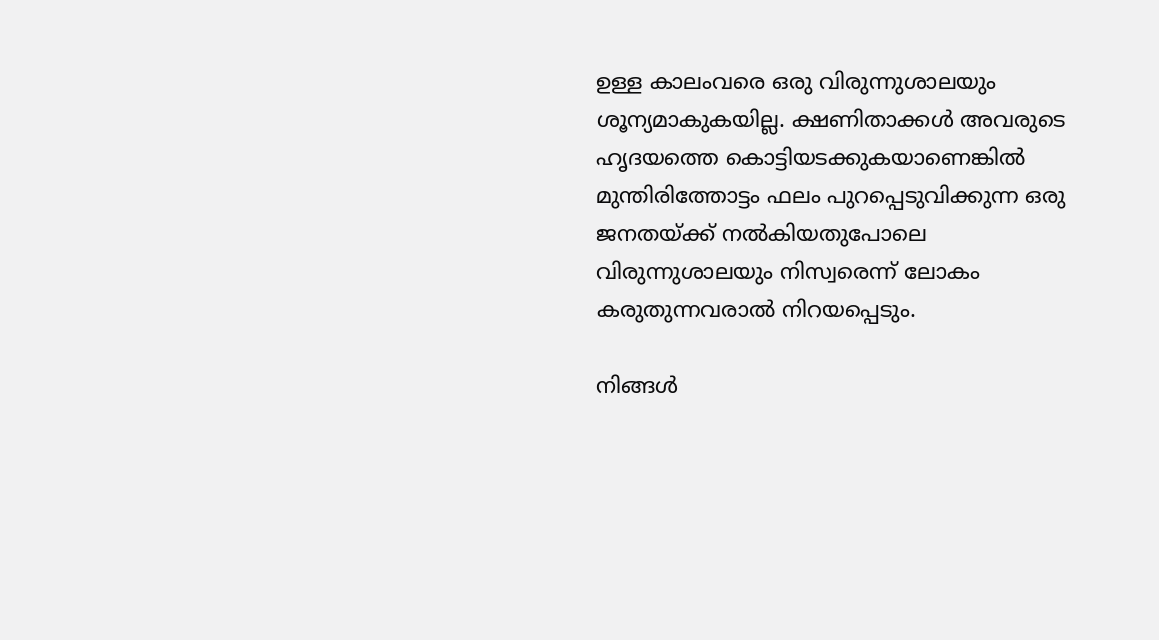ഉള്ള കാലംവരെ ഒരു വിരുന്നുശാലയും ശൂന്യമാകുകയില്ല. ക്ഷണിതാക്കൾ അവരുടെ ഹൃദയത്തെ കൊട്ടിയടക്കുകയാണെങ്കിൽ മുന്തിരിത്തോട്ടം ഫലം പുറപ്പെടുവിക്കുന്ന ഒരു ജനതയ്ക്ക് നൽകിയതുപോലെ വിരുന്നുശാലയും നിസ്വരെന്ന് ലോകം കരുതുന്നവരാൽ നിറയപ്പെടും.

നിങ്ങൾ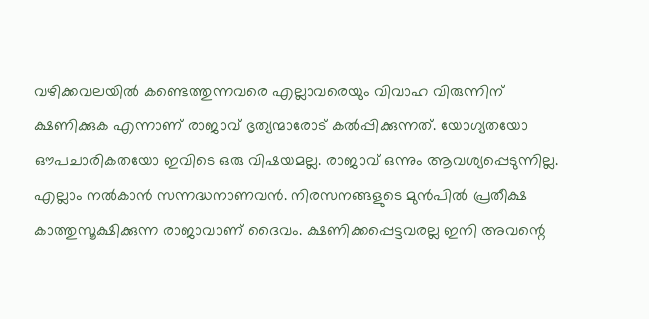വഴിക്കവലയിൽ കണ്ടെത്തുന്നവരെ എല്ലാവരെയും വിവാഹ വിരുന്നിന് ക്ഷണിക്കുക എന്നാണ് രാജാവ് ഭൃത്യന്മാരോട് കൽപ്പിക്കുന്നത്. യോഗ്യതയോ ഔപചാരികതയോ ഇവിടെ ഒരു വിഷയമല്ല. രാജാവ് ഒന്നും ആവശ്യപ്പെടുന്നില്ല. എല്ലാം നൽകാൻ സന്നദ്ധനാണവൻ. നിരസനങ്ങളുടെ മുൻപിൽ പ്രതീക്ഷ കാത്തുസൂക്ഷിക്കുന്ന രാജാവാണ് ദൈവം. ക്ഷണിക്കപ്പെട്ടവരല്ല ഇനി അവന്റെ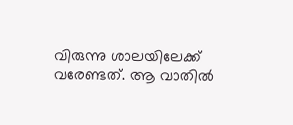വിരുന്നു ശാലയിലേക്ക് വരേണ്ടത്. ആ വാതിൽ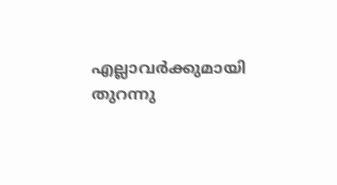എല്ലാവർക്കുമായി തുറന്നു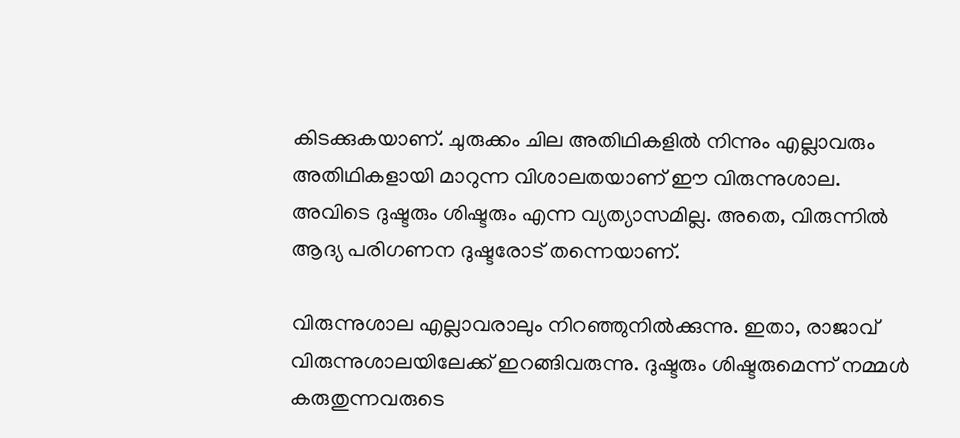കിടക്കുകയാണ്. ചുരുക്കം ചില അതിഥികളിൽ നിന്നും എല്ലാവരും അതിഥികളായി മാറുന്ന വിശാലതയാണ് ഈ വിരുന്നുശാല. അവിടെ ദുഷ്ടരും ശിഷ്ടരും എന്ന വ്യത്യാസമില്ല. അതെ, വിരുന്നിൽ ആദ്യ പരിഗണന ദുഷ്ടരോട് തന്നെയാണ്.

വിരുന്നുശാല എല്ലാവരാലും നിറഞ്ഞുനിൽക്കുന്നു. ഇതാ, രാജാവ് വിരുന്നുശാലയിലേക്ക് ഇറങ്ങിവരുന്നു. ദുഷ്ടരും ശിഷ്ടരുമെന്ന് നമ്മൾ കരുതുന്നവരുടെ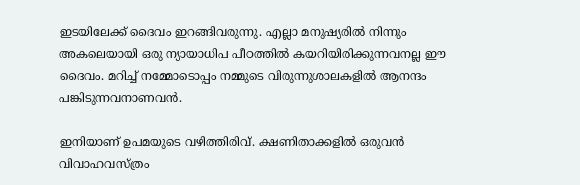ഇടയിലേക്ക് ദൈവം ഇറങ്ങിവരുന്നു. എല്ലാ മനുഷ്യരിൽ നിന്നും അകലെയായി ഒരു ന്യായാധിപ പീഠത്തിൽ കയറിയിരിക്കുന്നവനല്ല ഈ ദൈവം. മറിച്ച് നമ്മോടൊപ്പം നമ്മുടെ വിരുന്നുശാലകളിൽ ആനന്ദം പങ്കിടുന്നവനാണവൻ.

ഇനിയാണ് ഉപമയുടെ വഴിത്തിരിവ്. ക്ഷണിതാക്കളിൽ ഒരുവൻ വിവാഹവസ്ത്രം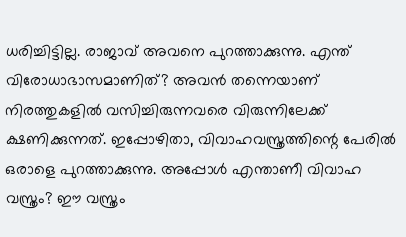ധരിച്ചിട്ടില്ല. രാജാവ് അവനെ പുറത്താക്കുന്നു. എന്ത് വിരോധാഭാസമാണിത്? അവൻ തന്നെയാണ് നിരത്തുകളിൽ വസിച്ചിരുന്നവരെ വിരുന്നിലേക്ക് ക്ഷണിക്കുന്നത്. ഇപ്പോഴിതാ, വിവാഹവസ്ത്രത്തിന്റെ പേരിൽ ഒരാളെ പുറത്താക്കുന്നു. അപ്പോൾ എന്താണീ വിവാഹ വസ്ത്രം? ഈ വസ്ത്രം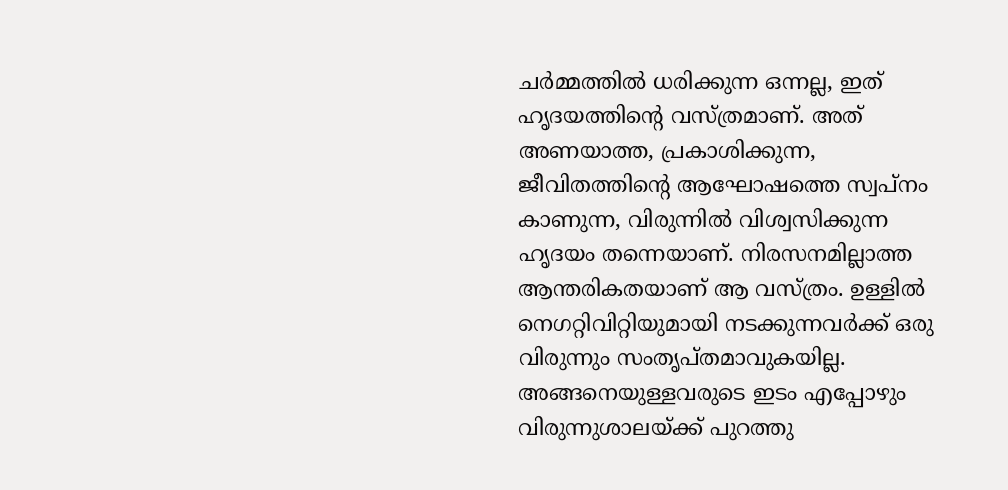ചർമ്മത്തിൽ ധരിക്കുന്ന ഒന്നല്ല, ഇത് ഹൃദയത്തിന്റെ വസ്ത്രമാണ്. അത് അണയാത്ത, പ്രകാശിക്കുന്ന, ജീവിതത്തിന്റെ ആഘോഷത്തെ സ്വപ്നം കാണുന്ന, വിരുന്നിൽ വിശ്വസിക്കുന്ന ഹൃദയം തന്നെയാണ്. നിരസനമില്ലാത്ത ആന്തരികതയാണ് ആ വസ്ത്രം. ഉള്ളിൽ നെഗറ്റിവിറ്റിയുമായി നടക്കുന്നവർക്ക് ഒരു വിരുന്നും സംതൃപ്തമാവുകയില്ല. അങ്ങനെയുള്ളവരുടെ ഇടം എപ്പോഴും വിരുന്നുശാലയ്ക്ക് പുറത്തു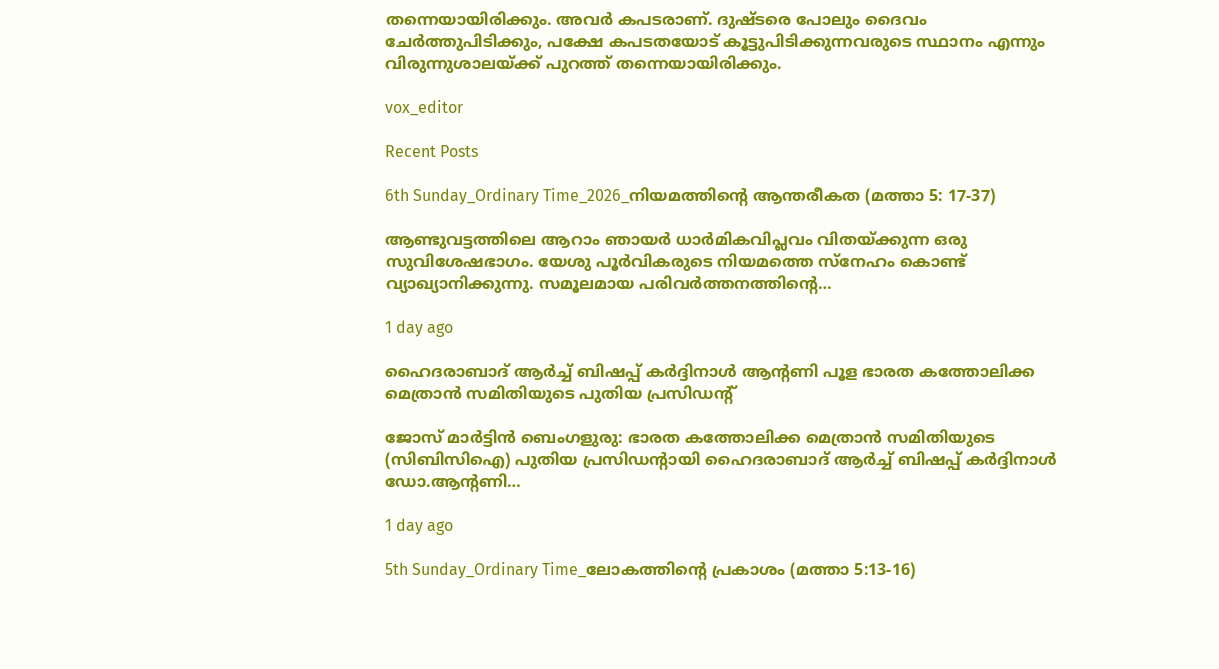തന്നെയായിരിക്കും. അവർ കപടരാണ്. ദുഷ്ടരെ പോലും ദൈവം ചേർത്തുപിടിക്കും, പക്ഷേ കപടതയോട് കൂട്ടുപിടിക്കുന്നവരുടെ സ്ഥാനം എന്നും വിരുന്നുശാലയ്ക്ക് പുറത്ത് തന്നെയായിരിക്കും.

vox_editor

Recent Posts

6th Sunday_Ordinary Time_2026_നിയമത്തിന്റെ ആന്തരീകത (മത്താ 5: 17-37)

ആണ്ടുവട്ടത്തിലെ ആറാം ഞായർ ധാർമികവിപ്ലവം വിതയ്ക്കുന്ന ഒരു സുവിശേഷഭാഗം. യേശു പൂർവികരുടെ നിയമത്തെ സ്നേഹം കൊണ്ട് വ്യാഖ്യാനിക്കുന്നു. സമൂലമായ പരിവർത്തനത്തിന്റെ…

1 day ago

ഹൈദരാബാദ് ആര്‍ച്ച് ബിഷപ്പ് കർദ്ദിനാൾ ആന്റണി പൂള ഭാരത കത്തോലിക്ക മെത്രാന്‍ സമിതിയുടെ പുതിയ പ്രസിഡന്റ്

ജോസ് മാർട്ടിൻ ബെംഗളുരു: ഭാരത കത്തോലിക്ക മെത്രാന്‍ സമിതിയുടെ (സിബിസിഐ) പുതിയ പ്രസിഡന്റായി ഹൈദരാബാദ് ആര്‍ച്ച് ബിഷപ്പ് കർദ്ദിനാൾ ഡോ.ആന്റണി…

1 day ago

5th Sunday_Ordinary Time_ലോകത്തിന്റെ പ്രകാശം (മത്താ 5:13-16)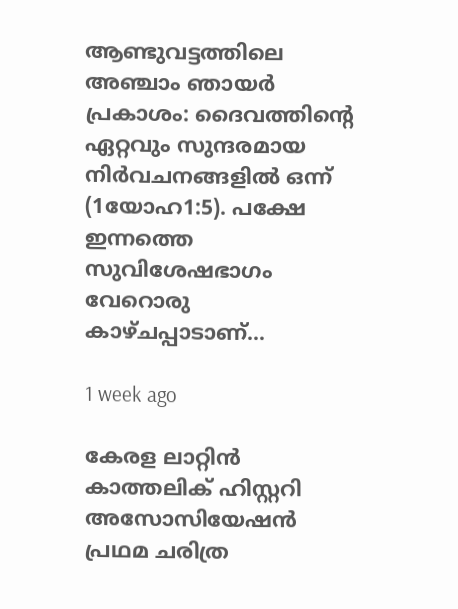ആണ്ടുവട്ടത്തിലെ അഞ്ചാം ഞായർ പ്രകാശം: ദൈവത്തിന്റെ ഏറ്റവും സുന്ദരമായ നിർവചനങ്ങളിൽ ഒന്ന് (1യോഹ1:5). പക്ഷേ ഇന്നത്തെ സുവിശേഷഭാഗം വേറൊരു കാഴ്ചപ്പാടാണ്…

1 week ago

കേരള ലാറ്റിൻ കാത്തലിക് ഹിസ്റ്ററി അസോസിയേഷൻ പ്രഥമ ചരിത്ര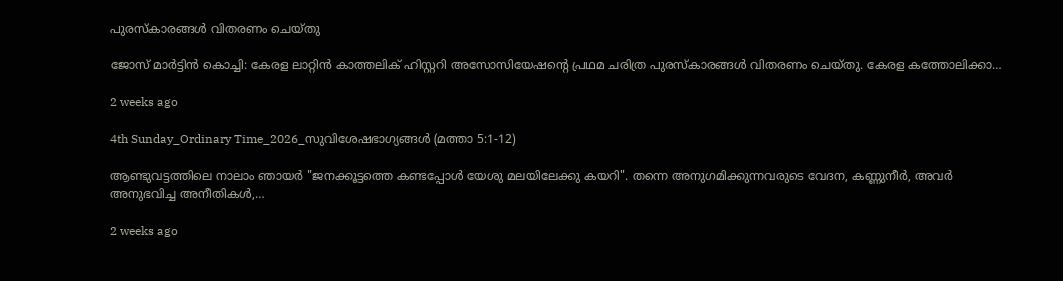പുരസ്കാരങ്ങൾ വിതരണം ചെയ്തു

ജോസ് മാർട്ടിൻ കൊച്ചി: കേരള ലാറ്റിൻ കാത്തലിക് ഹിസ്റ്ററി അസോസിയേഷന്റെ പ്രഥമ ചരിത്ര പുരസ്കാരങ്ങൾ വിതരണം ചെയ്തു. കേരള കത്തോലിക്കാ…

2 weeks ago

4th Sunday_Ordinary Time_2026_സുവിശേഷഭാഗ്യങ്ങൾ (മത്താ 5:1-12)

ആണ്ടുവട്ടത്തിലെ നാലാം ഞായർ "ജനക്കൂട്ടത്തെ കണ്ടപ്പോൾ യേശു മലയിലേക്കു കയറി". തന്നെ അനുഗമിക്കുന്നവരുടെ വേദന, കണ്ണുനീർ, അവർ അനുഭവിച്ച അനീതികൾ,…

2 weeks ago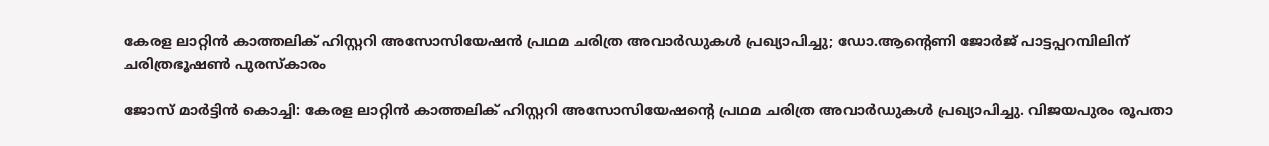കേരള ലാറ്റിൻ കാത്തലിക് ഹിസ്റ്ററി അസോസിയേഷൻ പ്രഥമ ചരിത്ര അവാർഡുകൾ പ്രഖ്യാപിച്ചു; ഡോ.ആന്റെണി ജോർജ് പാട്ടപ്പറമ്പിലിന് ചരിത്രഭൂഷൺ പുരസ്‌കാരം

ജോസ് മാർട്ടിൻ കൊച്ചി: കേരള ലാറ്റിൻ കാത്തലിക് ഹിസ്റ്ററി അസോസിയേഷന്റെ പ്രഥമ ചരിത്ര അവാർഡുകൾ പ്രഖ്യാപിച്ചു. വിജയപുരം രൂപതാ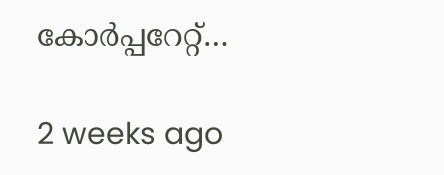കോർപ്പറേറ്റ്…

2 weeks ago